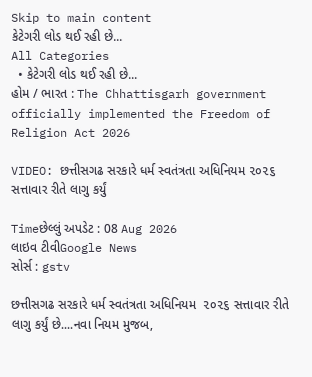Skip to main content
કેટેગરી લોડ થઈ રહી છે...
All Categories
  • કેટેગરી લોડ થઈ રહી છે...
હોમ / ભારત : The Chhattisgarh government officially implemented the Freedom of Religion Act 2026

VIDEO: છત્તીસગઢ સરકારે ધર્મ સ્વતંત્રતા અધિનિયમ ૨૦૨૬ સત્તાવાર રીતે લાગુ કર્યું

Timeછેલ્લું અપડેટ : 08 Aug 2026
લાઇવ ટીવીGoogle News
સોર્સ : gstv

છત્તીસગઢ સરકારે ધર્મ સ્વતંત્રતા અધિનિયમ  ૨૦૨૬ સત્તાવાર રીતે લાગુ કર્યું છે....નવા નિયમ મુજબ,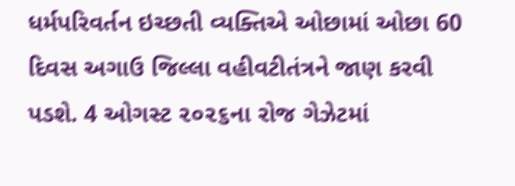ધર્મપરિવર્તન ઇચ્છતી વ્યક્તિએ ઓછામાં ઓછા 60 દિવસ અગાઉ જિલ્લા વહીવટીતંત્રને જાણ કરવી પડશે. 4 ઓગસ્ટ ૨૦૨૬ના રોજ ગેઝેટમાં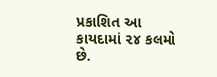પ્રકાશિત આ કાયદામાં ૨૪ કલમો છે.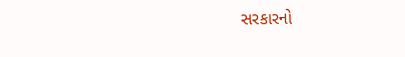સરકારનો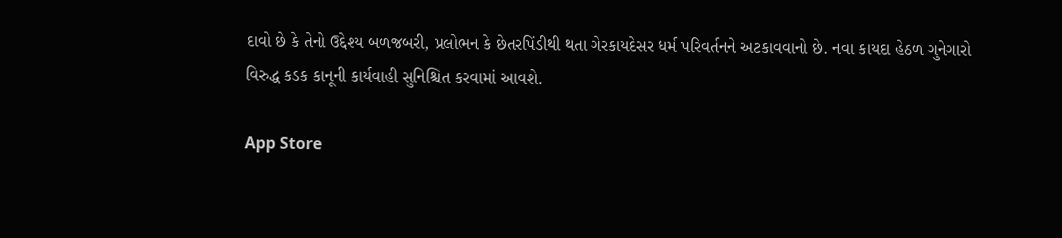દાવો છે કે તેનો ઉદ્દેશ્ય બળજબરી, પ્રલોભન કે છેતરપિંડીથી થતા ગેરકાયદેસર ધર્મ પરિવર્તનને અટકાવવાનો છે. નવા કાયદા હેઠળ ગુનેગારો વિરુદ્ધ કડક કાનૂની કાર્યવાહી સુનિશ્ચિત કરવામાં આવશે.

App Store